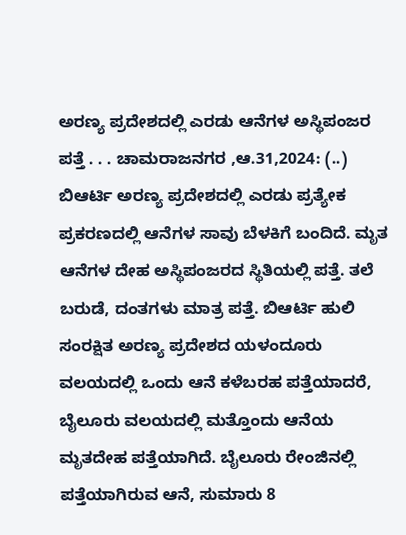ಅರಣ್ಯ ಪ್ರದೇಶದಲ್ಲಿ ಎರಡು ಆನೆಗಳ ಅಸ್ಥಿಪಂಜರ ಪತ್ತೆ . . . ಚಾಮರಾಜನಗರ ,ಆ.31,2024: (..) ಬಿಆರ್ಟಿ ಅರಣ್ಯ ಪ್ರದೇಶದಲ್ಲಿ ಎರಡು ಪ್ರತ್ಯೇಕ ಪ್ರಕರಣದಲ್ಲಿ ಆನೆಗಳ ಸಾವು ಬೆಳಕಿಗೆ ಬಂದಿದೆ. ಮೃತ ಆನೆಗಳ ದೇಹ ಅಸ್ಥಿಪಂಜರದ ಸ್ಥಿತಿಯಲ್ಲಿ ಪತ್ತೆ. ತಲೆ ಬರುಡೆ, ದಂತಗಳು ಮಾತ್ರ ಪತ್ತೆ. ಬಿಆರ್ಟಿ ಹುಲಿ ಸಂರಕ್ಷಿತ ಅರಣ್ಯ ಪ್ರದೇಶದ ಯಳಂದೂರು ವಲಯದಲ್ಲಿ ಒಂದು ಆನೆ ಕಳೆಬರಹ ಪತ್ತೆಯಾದರೆ, ಬೈಲೂರು ವಲಯದಲ್ಲಿ ಮತ್ತೊಂದು ಆನೆಯ ಮೃತದೇಹ ಪತ್ತೆಯಾಗಿದೆ. ಬೈಲೂರು ರೇಂಜಿನಲ್ಲಿ ಪತ್ತೆಯಾಗಿರುವ ಆನೆ, ಸುಮಾರು 8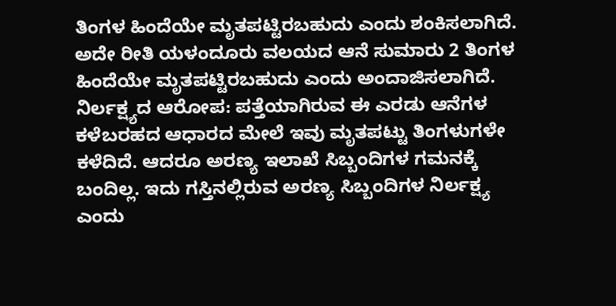ತಿಂಗಳ ಹಿಂದೆಯೇ ಮೃತಪಟ್ಟಿರಬಹುದು ಎಂದು ಶಂಕಿಸಲಾಗಿದೆ. ಅದೇ ರೀತಿ ಯಳಂದೂರು ವಲಯದ ಆನೆ ಸುಮಾರು 2 ತಿಂಗಳ ಹಿಂದೆಯೇ ಮೃತಪಟ್ಟಿರಬಹುದು ಎಂದು ಅಂದಾಜಿಸಲಾಗಿದೆ. ನಿರ್ಲಕ್ಷ್ಯದ ಆರೋಪ: ಪತ್ತೆಯಾಗಿರುವ ಈ ಎರಡು ಆನೆಗಳ ಕಳೆಬರಹದ ಆಧಾರದ ಮೇಲೆ ಇವು ಮೃತಪಟ್ಟು ತಿಂಗಳುಗಳೇ ಕಳೆದಿದೆ. ಆದರೂ ಅರಣ್ಯ ಇಲಾಖೆ ಸಿಬ್ಬಂದಿಗಳ ಗಮನಕ್ಕೆ ಬಂದಿಲ್ಲ. ಇದು ಗಸ್ತಿನಲ್ಲಿರುವ ಅರಣ್ಯ ಸಿಬ್ಬಂದಿಗಳ ನಿರ್ಲಕ್ಷ್ಯ ಎಂದು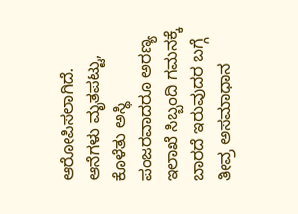ಆರೋಪಿಸಲಾಗಿದೆ. ಆನೆಗಳು ಮೃತಪಟ್ಟು, ಕೊಳೆತು ಅಸ್ಥಿ ಪಂಜರವಾದರೂ ಅರಣ್ಯ ಇಲಾಖೆ ಸಿಬ್ಬಂದಿ ಗಮನಕ್ಕೆ ಬಾರದೆ ಇರುವುದರ ಬಗ್ಗೆ ತೀವ್ರ ಅಸಮಾಧಾನ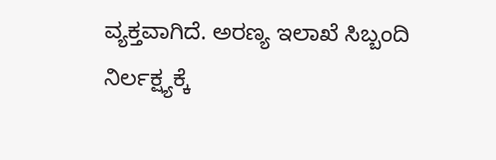ವ್ಯಕ್ತವಾಗಿದೆ. ಅರಣ್ಯ ಇಲಾಖೆ ಸಿಬ್ಬಂದಿ ನಿರ್ಲಕ್ಷ್ಯಕ್ಕೆ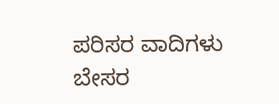ಪರಿಸರ ವಾದಿಗಳು ಬೇಸರ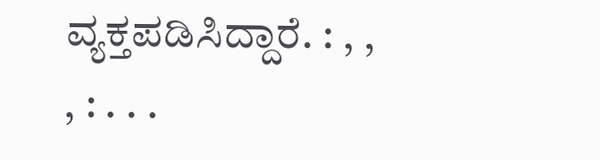ವ್ಯಕ್ತಪಡಿಸಿದ್ದಾರೆ. : , , , : . . .